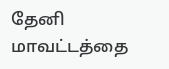தேனி மாவட்டத்தை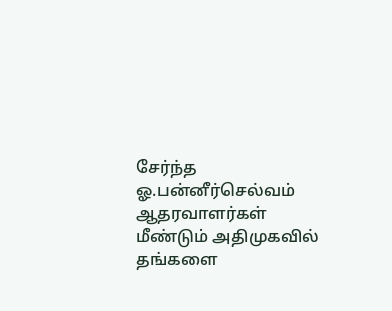சேர்ந்த ஓ.பன்னீர்செல்வம் ஆதரவாளர்கள் மீண்டும் அதிமுகவில் தங்களை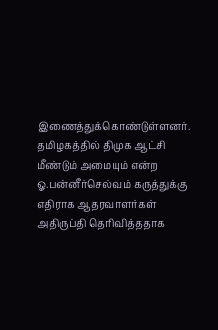இணைத்துக்கொண்டுள்ளனர். தமிழகத்தில் திமுக ஆட்சி மீண்டும் அமையும் என்ற ஓ.பன்னீர்செல்வம் கருத்துக்கு எதிராக ஆதரவாளர்கள் அதிருப்தி தெரிவித்ததாக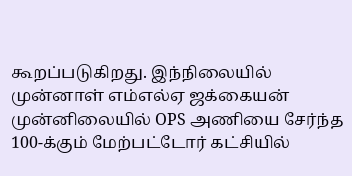கூறப்படுகிறது. இந்நிலையில் முன்னாள் எம்எல்ஏ ஜக்கையன் முன்னிலையில் OPS அணியை சேர்ந்த 100-க்கும் மேற்பட்டோர் கட்சியில்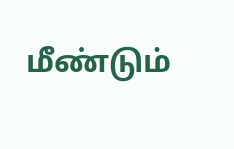மீண்டும்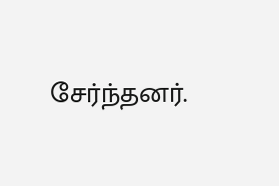சேர்ந்தனர்.